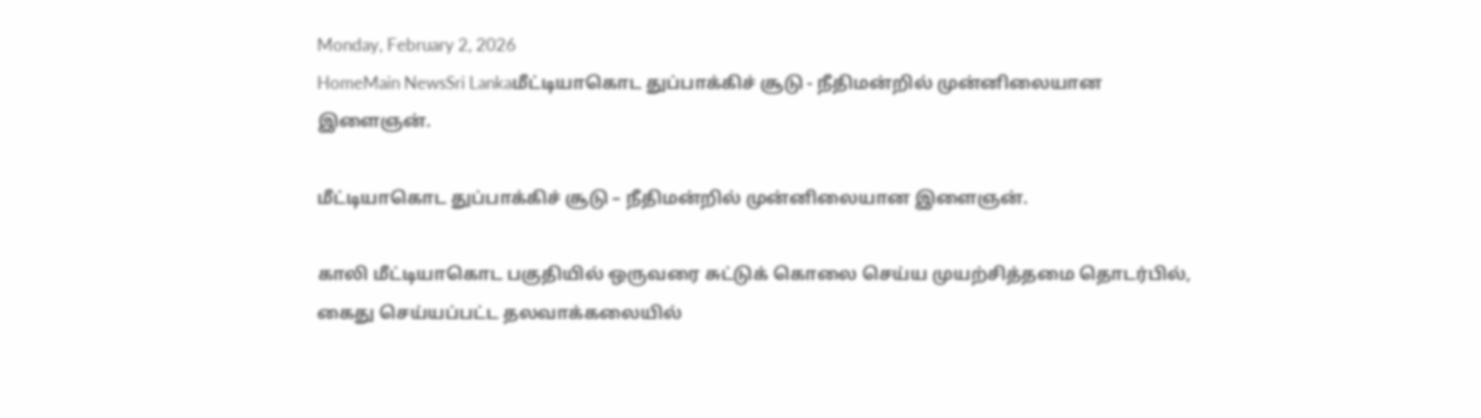Monday, February 2, 2026
HomeMain NewsSri Lankaமீட்டியாகொட துப்பாக்கிச் சூடு - நீதிமன்றில் முன்னிலையான இளைஞன்.

மீட்டியாகொட துப்பாக்கிச் சூடு – நீதிமன்றில் முன்னிலையான இளைஞன்.

காலி மீட்டியாகொட பகுதியில் ஒருவரை சுட்டுக் கொலை செய்ய முயற்சித்தமை தொடர்பில், கைது செய்யப்பட்ட தலவாக்கலையில்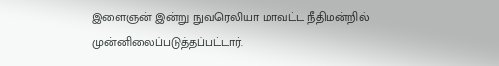இளைஞன் இன்று நுவரெலியா மாவட்ட நீதிமன்றில் முன்னிலைப்படுத்தப்பட்டார்.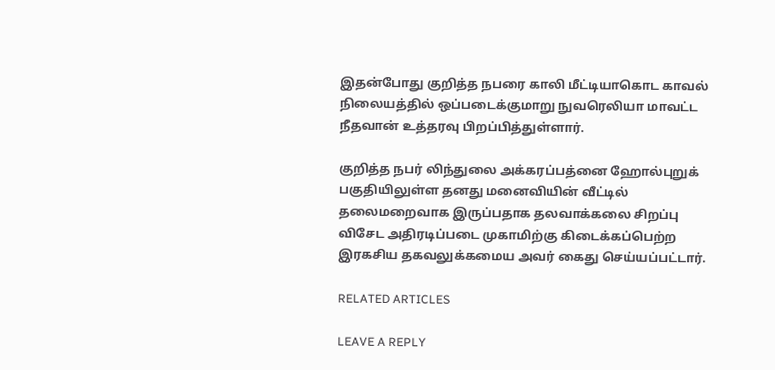இதன்போது குறித்த நபரை காலி மீட்டியாகொட காவல் நிலையத்தில் ஒப்படைக்குமாறு நுவரெலியா மாவட்ட நீதவான் உத்தரவு பிறப்பித்துள்ளார்.

குறித்த நபர் லிந்துலை அக்கரப்பத்னை ஹோல்புறுக் பகுதியிலுள்ள தனது மனைவியின் வீட்டில்
தலைமறைவாக இருப்பதாக தலவாக்கலை சிறப்பு விசேட அதிரடிப்படை முகாமிற்கு கிடைக்கப்பெற்ற இரகசிய தகவலுக்கமைய அவர் கைது செய்யப்பட்டார்.

RELATED ARTICLES

LEAVE A REPLY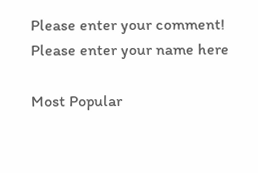Please enter your comment!
Please enter your name here

Most Popular